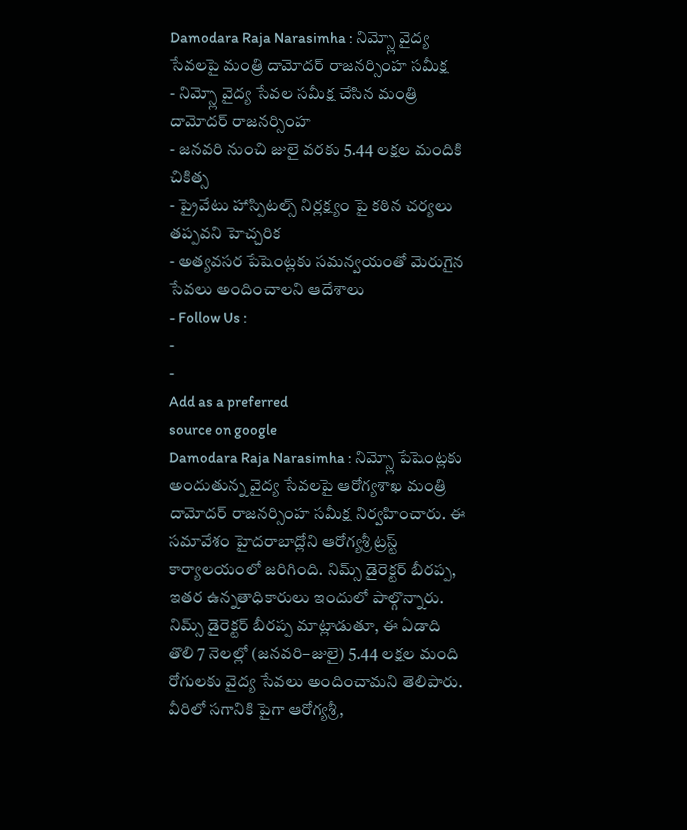Damodara Raja Narasimha : నిమ్స్లో వైద్య సేవలపై మంత్రి దామోదర్ రాజనర్సింహ సమీక్ష
- నిమ్స్లో వైద్య సేవల సమీక్ష చేసిన మంత్రి దామోదర్ రాజనర్సింహ
- జనవరి నుంచి జులై వరకు 5.44 లక్షల మందికి చికిత్స
- ప్రైవేటు హాస్పిటల్స్ నిర్లక్ష్యం పై కఠిన చర్యలు తప్పవని హెచ్చరిక
- అత్యవసర పేషెంట్లకు సమన్వయంతో మెరుగైన సేవలు అందించాలని ఆదేశాలు
- Follow Us :
-
-
Add as a preferred
source on google
Damodara Raja Narasimha : నిమ్స్లో పేషెంట్లకు అందుతున్న వైద్య సేవలపై ఆరోగ్యశాఖ మంత్రి దామోదర్ రాజనర్సింహ సమీక్ష నిర్వహించారు. ఈ సమావేశం హైదరాబాద్లోని ఆరోగ్యశ్రీ ట్రస్ట్ కార్యాలయంలో జరిగింది. నిమ్స్ డైరెక్టర్ బీరప్ప, ఇతర ఉన్నతాధికారులు ఇందులో పాల్గొన్నారు. నిమ్స్ డైరెక్టర్ బీరప్ప మాట్లాడుతూ, ఈ ఏడాది తొలి 7 నెలల్లో (జనవరి–జులై) 5.44 లక్షల మంది రోగులకు వైద్య సేవలు అందించామని తెలిపారు. వీరిలో సగానికి పైగా ఆరోగ్యశ్రీ,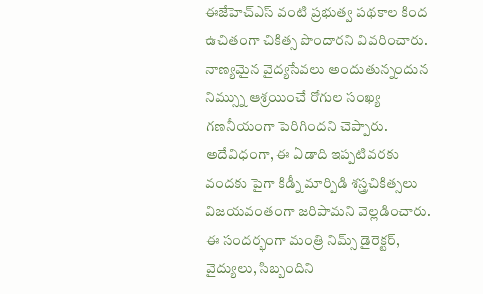ఈజేహెచ్ఎస్ వంటి ప్రభుత్వ పథకాల కింద ఉచితంగా చికిత్స పొందారని వివరించారు. నాణ్యమైన వైద్యసేవలు అందుతున్నందున నిమ్స్ను ఆశ్రయించే రోగుల సంఖ్య గణనీయంగా పెరిగిందని చెప్పారు. అదేవిధంగా, ఈ ఏడాది ఇప్పటివరకు వందకు పైగా కిడ్నీ మార్పిడి శస్త్రచికిత్సలు విజయవంతంగా జరిపామని వెల్లడించారు.
ఈ సందర్భంగా మంత్రి నిమ్స్ డైరెక్టర్, వైద్యులు, సిబ్బందిని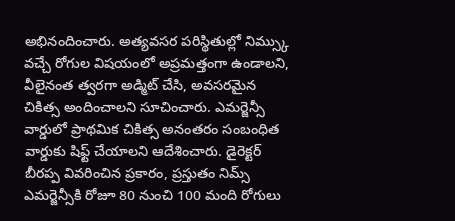అభినందించారు. అత్యవసర పరిస్థితుల్లో నిమ్స్కు వచ్చే రోగుల విషయంలో అప్రమత్తంగా ఉండాలని, వీలైనంత త్వరగా అడ్మిట్ చేసి, అవసరమైన చికిత్స అందించాలని సూచించారు. ఎమర్జెన్సీ వార్డులో ప్రాథమిక చికిత్స అనంతరం సంబంధిత వార్డుకు షిఫ్ట్ చేయాలని ఆదేశించారు. డైరెక్టర్ బీరప్ప వివరించిన ప్రకారం, ప్రస్తుతం నిమ్స్ ఎమర్జెన్సీకి రోజూ 80 నుంచి 100 మంది రోగులు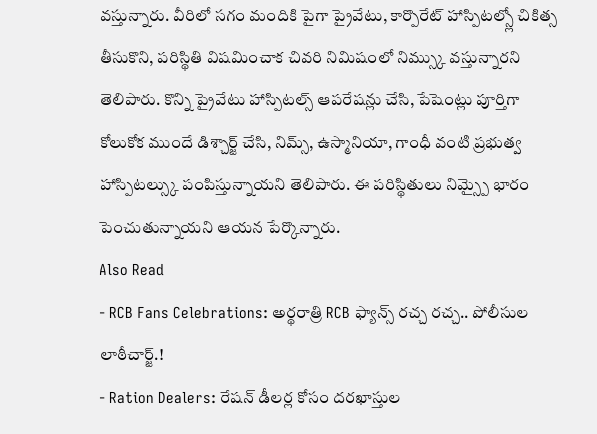వస్తున్నారు. వీరిలో సగం మందికి పైగా ప్రైవేటు, కార్పొరేట్ హాస్పిటల్స్లో చికిత్స తీసుకొని, పరిస్థితి విషమించాక చివరి నిమిషంలో నిమ్స్కు వస్తున్నారని తెలిపారు. కొన్ని ప్రైవేటు హాస్పిటల్స్ ఆపరేషన్లు చేసి, పేషెంట్లు పూర్తిగా కోలుకోక ముందే డిశ్చార్జ్ చేసి, నిమ్స్, ఉస్మానియా, గాంధీ వంటి ప్రభుత్వ హాస్పిటల్స్కు పంపిస్తున్నాయని తెలిపారు. ఈ పరిస్థితులు నిమ్స్పై భారం పెంచుతున్నాయని ఆయన పేర్కొన్నారు.
Also Read
- RCB Fans Celebrations: అర్థరాత్రి RCB ఫ్యాన్స్ రచ్చ రచ్చ.. పోలీసుల లాఠీచార్జ్.!
- Ration Dealers: రేషన్ డీలర్ల కోసం దరఖాస్తుల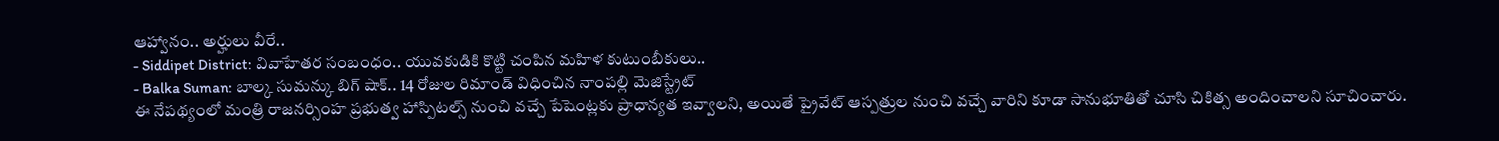ఆహ్వానం.. అర్హులు వీరే..
- Siddipet District: వివాహేతర సంబంధం.. యువకుడికి కొట్టి చంపిన మహిళ కుటుంబీకులు..
- Balka Suman: బాల్క సుమన్కు బిగ్ షాక్.. 14 రోజుల రిమాండ్ విధించిన నాంపల్లి మెజిస్ట్రేట్
ఈ నేపథ్యంలో మంత్రి రాజనర్సింహ ప్రభుత్వ హాస్పిటల్స్ నుంచి వచ్చే పేషెంట్లకు ప్రాధాన్యత ఇవ్వాలని, అయితే ప్రైవేట్ ఆస్పత్రుల నుంచి వచ్చే వారిని కూడా సానుభూతితో చూసి చికిత్స అందించాలని సూచించారు.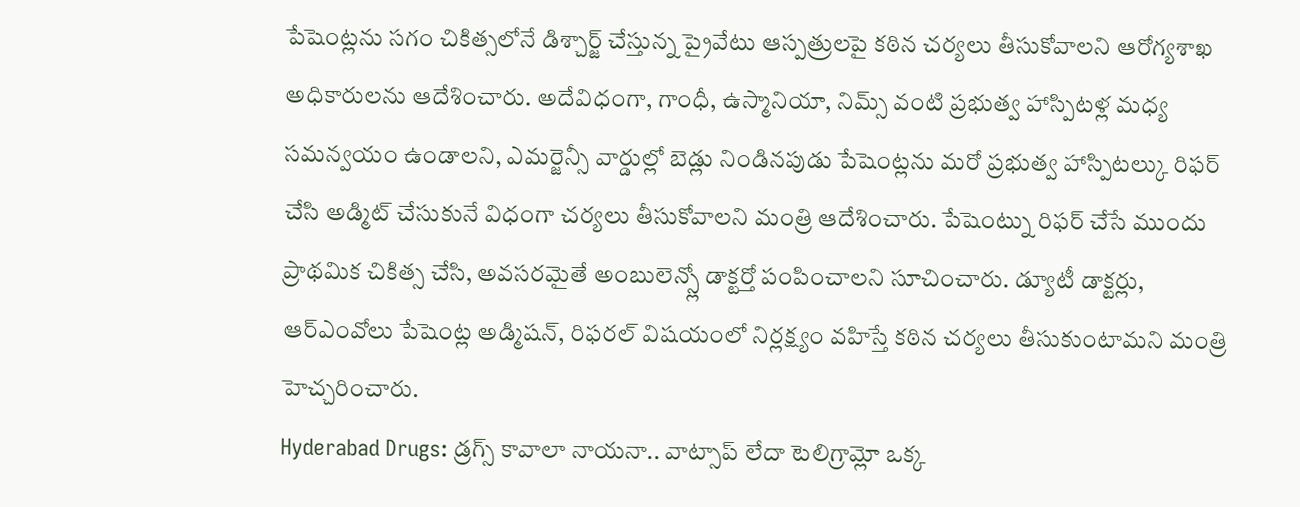పేషెంట్లను సగం చికిత్సలోనే డిశ్చార్జ్ చేస్తున్న ప్రైవేటు ఆస్పత్రులపై కఠిన చర్యలు తీసుకోవాలని ఆరోగ్యశాఖ అధికారులను ఆదేశించారు. అదేవిధంగా, గాంధీ, ఉస్మానియా, నిమ్స్ వంటి ప్రభుత్వ హాస్పిటళ్ల మధ్య సమన్వయం ఉండాలని, ఎమర్జెన్సీ వార్డుల్లో బెడ్లు నిండినపుడు పేషెంట్లను మరో ప్రభుత్వ హాస్పిటల్కు రిఫర్ చేసి అడ్మిట్ చేసుకునే విధంగా చర్యలు తీసుకోవాలని మంత్రి ఆదేశించారు. పేషెంట్ను రిఫర్ చేసే ముందు ప్రాథమిక చికిత్స చేసి, అవసరమైతే అంబులెన్స్లో డాక్టర్తో పంపించాలని సూచించారు. డ్యూటీ డాక్టర్లు, ఆర్ఎంవోలు పేషెంట్ల అడ్మిషన్, రిఫరల్ విషయంలో నిర్లక్ష్యం వహిస్తే కఠిన చర్యలు తీసుకుంటామని మంత్రి హెచ్చరించారు.
Hyderabad Drugs: డ్రగ్స్ కావాలా నాయనా.. వాట్సాప్ లేదా టెలిగ్రామ్లో ఒక్క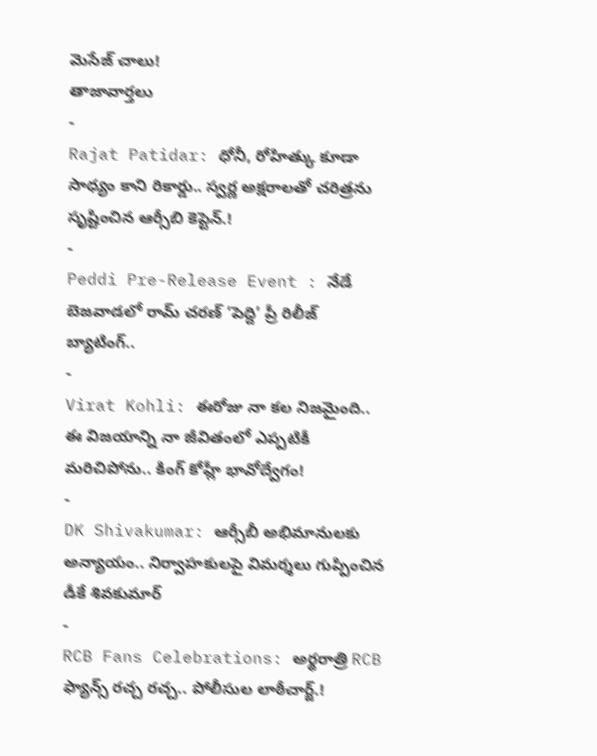మెసేజ్ చాలు!
తాజావార్తలు
-
Rajat Patidar: ధోనీ, రోహిత్కు కూడా సాధ్యం కాని రికార్డు.. స్వర్ణ అక్షరాలతో చరిత్రను సృష్టించిన ఆర్సీబి కెప్టెన్.!
-
Peddi Pre-Release Event : నేడే బెజవాడలో రామ్ చరణ్ ‘పెద్ది’ ప్రీ రిలీజ్ బ్యాటింగ్..
-
Virat Kohli: ఈరోజు నా కల నిజమైంది.. ఈ విజయాన్ని నా జీవితంలో ఎప్పటికీ మరిచిపోను.. కింగ్ కోహ్లీ భావోద్వేగం!
-
DK Shivakumar: ఆర్సీబీ అభిమానులకు అన్యాయం.. నిర్వాహకులపై విమర్శలు గుప్పించిన డీకే శివకుమార్
-
RCB Fans Celebrations: అర్థరాత్రి RCB ఫ్యాన్స్ రచ్చ రచ్చ.. పోలీసుల లాఠీచార్జ్.!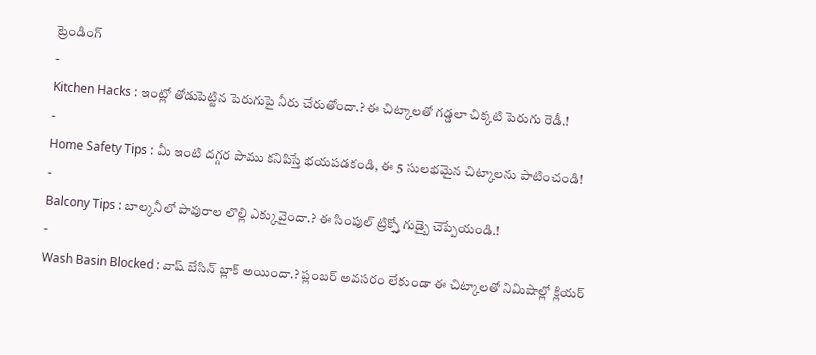ట్రెండింగ్
-
Kitchen Hacks : ఇంట్లో తోడుపెట్టిన పెరుగుపై నీరు చేరుతోందా.? ఈ చిట్కాలతో గడ్డలా చిక్కటి పెరుగు రెడీ.!
-
Home Safety Tips : మీ ఇంటి దగ్గర పాము కనిపిస్తే భయపడకండి, ఈ 5 సులభమైన చిట్కాలను పాటించండి!
-
Balcony Tips : బాల్కనీలో పావురాల లొల్లి ఎక్కువైందా.? ఈ సింపుల్ ట్రిక్స్తో గుడ్బై చెప్పేయండి.!
-
Wash Basin Blocked : వాష్ బేసిన్ బ్లాక్ అయిందా.? ప్లంబర్ అవసరం లేకుండా ఈ చిట్కాలతో నిమిషాల్లో క్లియర్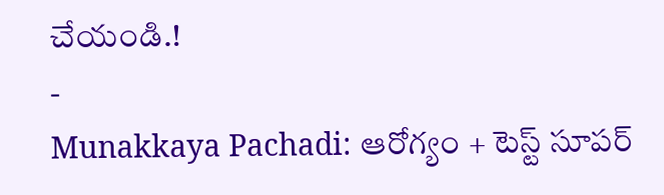చేయండి.!
-
Munakkaya Pachadi: ఆరోగ్యం + టెస్ట్ సూపర్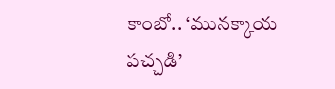కాంబో.. ‘మునక్కాయ పచ్చడి’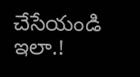చేసేయండి ఇలా.!